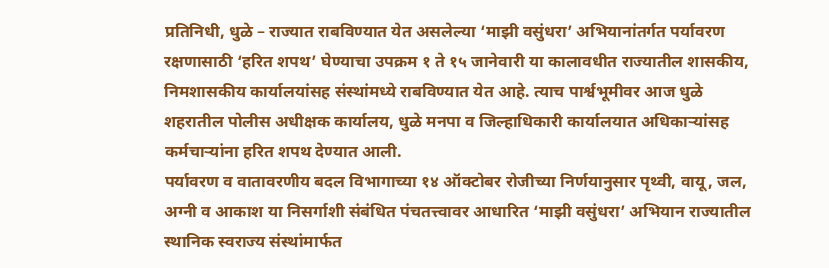प्रतिनिधी, धुळे – राज्यात राबविण्यात येत असलेल्या ‘माझी वसुंधरा’ अभियानांतर्गत पर्यावरण रक्षणासाठी ‘हरित शपथ’ घेण्याचा उपक्रम १ ते १५ जानेवारी या कालावधीत राज्यातील शासकीय, निमशासकीय कार्यालयांसह संस्थांमध्ये राबविण्यात येत आहे. त्याच पार्श्वभूमीवर आज धुळे शहरातील पोलीस अधीक्षक कार्यालय, धुळे मनपा व जिल्हाधिकारी कार्यालयात अधिकाऱ्यांसह कर्मचाऱ्यांना हरित शपथ देण्यात आली.
पर्यावरण व वातावरणीय बदल विभागाच्या १४ ऑक्टोबर रोजीच्या निर्णयानुसार पृथ्वी, वायू, जल, अग्नी व आकाश या निसर्गाशी संबंधित पंचतत्त्वावर आधारित ‘माझी वसुंधरा’ अभियान राज्यातील स्थानिक स्वराज्य संस्थांमार्फत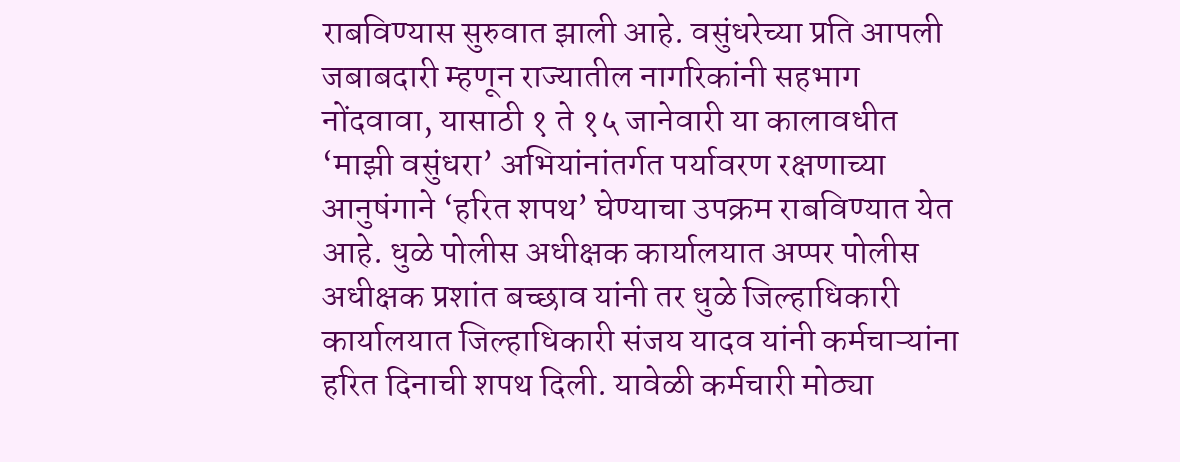राबविण्यास सुरुवात झाली आहे. वसुंधरेच्या प्रति आपली जबाबदारी म्हणून राज्यातील नागरिकांनी सहभाग नोंदवावा, यासाठी १ ते १५ जानेवारी या कालावधीत ‘माझी वसुंधरा’ अभियांनांतर्गत पर्यावरण रक्षणाच्या आनुषंगाने ‘हरित शपथ’ घेण्याचा उपक्रम राबविण्यात येत आहे. धुळे पोलीस अधीक्षक कार्यालयात अप्पर पोलीस अधीक्षक प्रशांत बच्छाव यांनी तर धुळे जिल्हाधिकारी कार्यालयात जिल्हाधिकारी संजय यादव यांनी कर्मचाऱ्यांना हरित दिनाची शपथ दिली. यावेळी कर्मचारी मोठ्या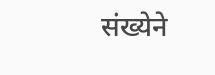संख्येने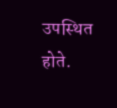उपस्थित होते.